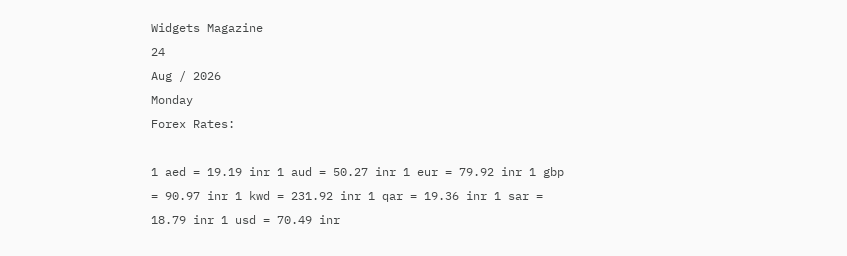Widgets Magazine
24
Aug / 2026
Monday
Forex Rates:

1 aed = 19.19 inr 1 aud = 50.27 inr 1 eur = 79.92 inr 1 gbp = 90.97 inr 1 kwd = 231.92 inr 1 qar = 19.36 inr 1 sar = 18.79 inr 1 usd = 70.49 inr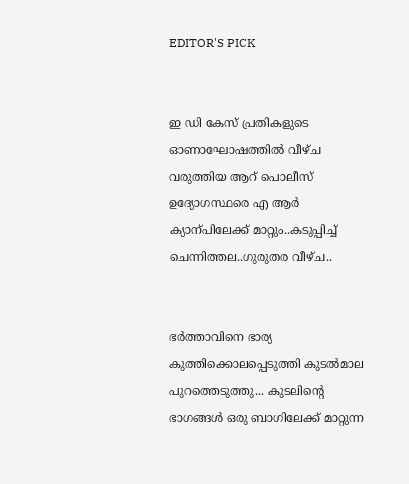EDITOR'S PICK


ഇ ഡി കേസ് പ്രതികളുടെ ഓണാഘോഷത്തിൽ വീഴ്ച വരുത്തിയ ആറ് പൊലീസ് ഉദ്യോഗസ്ഥരെ എ ആർ ക്യാന്പിലേക്ക് മാറ്റും..കടുപ്പിച്ച് ചെന്നിത്തല..ഗുരുതര വീഴ്ച..


ഭർത്താവിനെ ഭാര്യ കുത്തിക്കൊലപ്പെടുത്തി കുടൽമാല പുറത്തെടുത്തു... കുടലിന്റെ ഭാഗങ്ങൾ ഒരു ബാഗിലേക്ക് മാറ്റുന്ന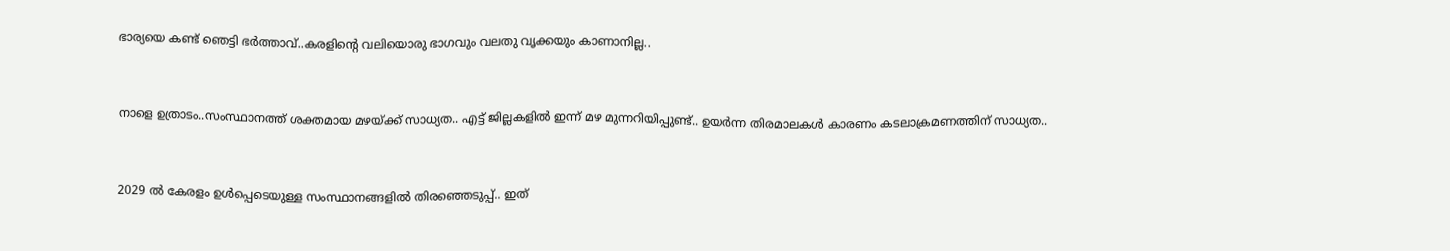ഭാര്യയെ കണ്ട് ഞെട്ടി ഭർത്താവ്..കരളിന്റെ വലിയൊരു ഭാഗവും വലതു വൃക്കയും കാണാനില്ല..


നാളെ ഉത്രാടം..സംസ്ഥാനത്ത് ശക്തമായ മഴയ്ക്ക് സാധ്യത.. എട്ട് ജില്ലകളിൽ ഇന്ന് മഴ മുന്നറിയിപ്പുണ്ട്.. ഉയർന്ന തിരമാലകൾ കാരണം കടലാക്രമണത്തിന് സാധ്യത..


2029 ൽ കേരളം ഉൾപ്പെടെയുള്ള സംസ്ഥാനങ്ങളിൽ തിരഞ്ഞെടുപ്പ്.. ഇത്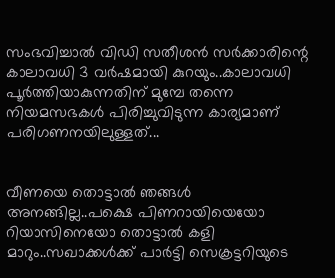സംഭവിച്ചാൽ വിഡി സതീശൻ സർക്കാരിന്റെ കാലാവധി 3 വർഷമായി കുറയും..കാലാവധി പൂർത്തിയാകുന്നതിന് മുമ്പേ തന്നെ നിയമസഭകൾ പിരിച്ചുവിടുന്ന കാര്യമാണ് പരിഗണനയിലുള്ളത്...


വീണയെ തൊട്ടാൽ ഞങ്ങൾ അനങ്ങില്ല..പക്ഷെ പിണറായിയെയോ റിയാസിനെയോ തൊട്ടാൽ കളി മാറും..സഖാക്കൾക്ക് പാർട്ടി സെക്രട്ടറിയുടെ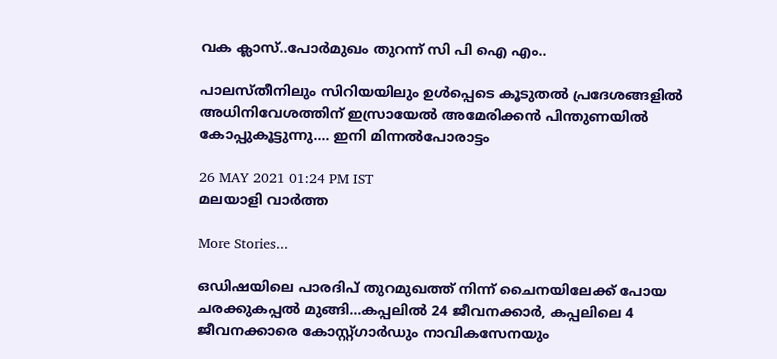വക ക്ലാസ്..പോർമുഖം തുറന്ന് സി പി ഐ എം..

പാലസ്തീനിലും സിറിയയിലും ഉള്‍പ്പെടെ കൂടുതല്‍ പ്രദേശങ്ങളില്‍ അധിനിവേശത്തിന് ഇസ്രായേല്‍ അമേരിക്കന്‍ പിന്തുണയില്‍ കോപ്പുകൂട്ടുന്നു.... ഇനി മിന്നല്‍പോരാട്ടം

26 MAY 2021 01:24 PM IST
മലയാളി വാര്‍ത്ത

More Stories...

ഒഡിഷയിലെ പാരദിപ് തുറമുഖത്ത് നിന്ന് ചൈനയിലേക്ക് പോയ ചരക്കുകപ്പൽ മുങ്ങി...കപ്പലിൽ 24 ജീവനക്കാർ, കപ്പലിലെ 4 ജീവനക്കാരെ കോസ്റ്റ്ഗാ‌ർഡും നാവികസേനയും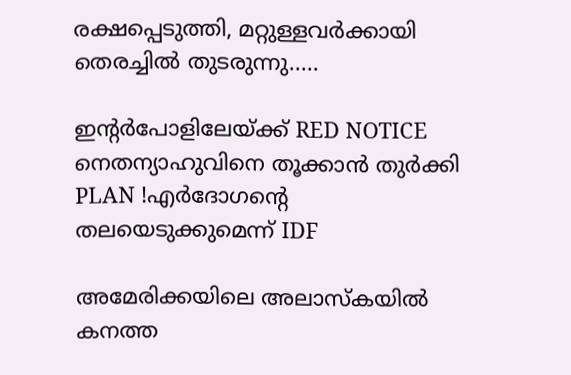രക്ഷപ്പെടുത്തി, മറ്റുള്ളവർക്കായി തെരച്ചിൽ തുടരുന്നു.....

ഇന്റർപോളിലേയ്ക്ക് RED NOTICE നെതന്യാഹുവിനെ തൂക്കാൻ തുർക്കി PLAN !എർദോഗന്റെ തലയെടുക്കുമെന്ന് IDF

അമേരിക്കയിലെ അലാസ്കയിൽ കനത്ത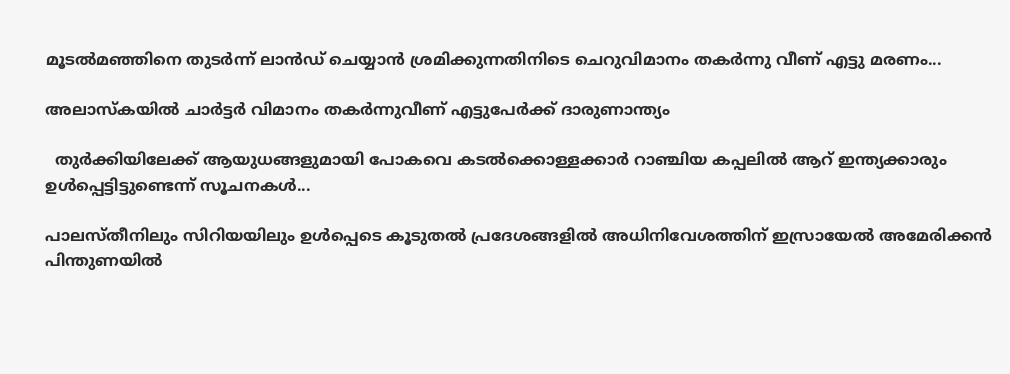മൂടൽമഞ്ഞിനെ തുടർന്ന് ലാൻഡ് ചെയ്യാൻ ശ്രമിക്കുന്നതിനിടെ ചെറുവിമാനം തകർന്നു വീണ് എട്ടു മരണം...

അലാസ്‌കയില്‍ ചാര്‍ട്ടര്‍ വിമാനം തകര്‍ന്നുവീണ് എട്ടുപേര്‍ക്ക് ദാരുണാന്ത്യം

  തുർക്കിയിലേക്ക് ആയുധങ്ങളുമായി പോകവെ കടൽക്കൊള്ളക്കാർ റാഞ്ചിയ കപ്പലിൽ ആറ് ഇന്ത്യക്കാരും ഉൾപ്പെട്ടിട്ടുണ്ടെന്ന് സൂചനകൾ...

പാലസ്തീനിലും സിറിയയിലും ഉള്‍പ്പെടെ കൂടുതല്‍ പ്രദേശങ്ങളില്‍ അധിനിവേശത്തിന് ഇസ്രായേല്‍ അമേരിക്കന്‍ പിന്തുണയില്‍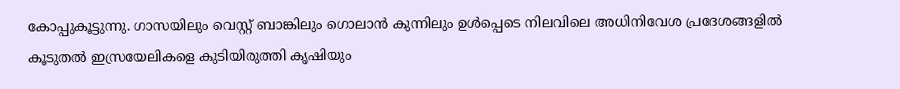കോപ്പുകൂട്ടുന്നു. ഗാസയിലും വെസ്റ്റ് ബാങ്കിലും ഗൊലാന്‍ കുന്നിലും ഉള്‍പ്പെടെ നിലവിലെ അധിനിവേശ പ്രദേശങ്ങളില്‍ കൂടുതല്‍ ഇസ്രയേലികളെ കുടിയിരുത്തി കൃഷിയും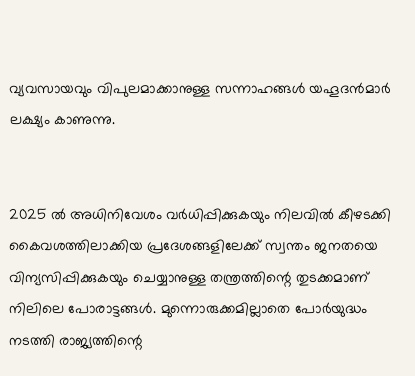വ്യവസായവും വിപുലമാക്കാനുള്ള സന്നാഹങ്ങള്‍ യഹൂദന്‍മാര്‍ ലക്ഷ്യം കാണുന്നു.


2025 ല്‍ അധിനിവേശം വര്‍ധിപ്പിക്കുകയും നിലവില്‍ കീഴടക്കി കൈവശത്തിലാക്കിയ പ്രദേശങ്ങളിലേക്ക് സ്വന്തം ജനതയെ വിന്യസിപ്പിക്കുകയും ചെയ്യാനുള്ള തന്ത്രത്തിന്റെ തുടക്കമാണ് നിലിലെ പോരാട്ടങ്ങള്‍. മുന്നൊരുക്കമില്ലാതെ പോര്‍യുദ്ധം നടത്തി രാജ്യത്തിന്റെ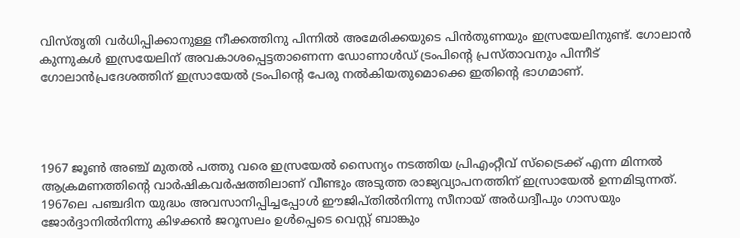വിസ്തൃതി വര്‍ധിപ്പിക്കാനുള്ള നീക്കത്തിനു പിന്നില്‍ അമേരിക്കയുടെ പിന്‍തുണയും ഇസ്രയേലിനുണ്ട്. ഗോലാന്‍ കുന്നുകള്‍ ഇസ്രയേലിന് അവകാശപ്പെട്ടതാണെന്ന ഡോണാള്‍ഡ് ട്രംപിന്റെ പ്രസ്താവനും പിന്നീട് ഗോലാന്‍പ്രദേശത്തിന് ഇസ്രായേല്‍ ട്രംപിന്റെ പേരു നല്‍കിയതുമൊക്കെ ഇതിന്റെ ഭാഗമാണ്.




1967 ജൂണ്‍ അഞ്ച് മുതല്‍ പത്തു വരെ ഇസ്രയേല്‍ സൈന്യം നടത്തിയ പ്രിഎംറ്റീവ് സ്ട്രൈക്ക് എന്ന മിന്നല്‍ ആക്രമണത്തിന്റെ വാര്‍ഷികവര്‍ഷത്തിലാണ് വീണ്ടും അടുത്ത രാജ്യവ്യാപനത്തിന് ഇസ്രായേല്‍ ഉന്നമിടുന്നത്. 1967ലെ പഞ്ചദിന യുദ്ധം അവസാനിപ്പിച്ചപ്പോള്‍ ഈജിപ്തില്‍നിന്നു സീനായ് അര്‍ധദ്വീപും ഗാസയും ജോര്‍ദ്ദാനില്‍നിന്നു കിഴക്കന്‍ ജറൂസലം ഉള്‍പ്പെടെ വെസ്റ്റ് ബാങ്കും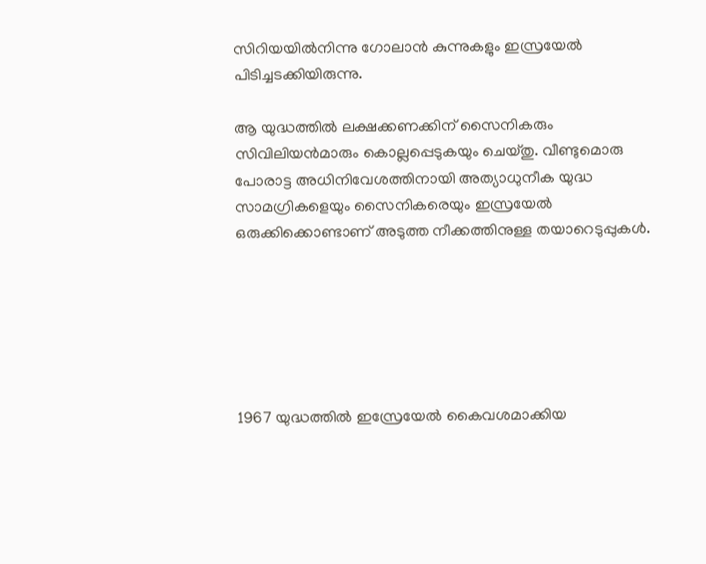സിറിയയില്‍നിന്നു ഗോലാന്‍ കുന്നുകളും ഇസ്രയേല്‍ പിടിച്ചടക്കിയിരുന്നു.

ആ യുദ്ധത്തില്‍ ലക്ഷക്കണക്കിന് സൈനികരും സിവിലിയന്‍മാരും കൊല്ലപ്പെടുകയും ചെയ്തു. വീണ്ടുമൊരു പോരാട്ട അധിനിവേശത്തിനായി അത്യാധുനീക യുദ്ധ സാമഗ്രികളെയും സൈനികരെയും ഇസ്രയേല്‍ ഒരുക്കിക്കൊണ്ടാണ് അടുത്ത നീക്കത്തിനുള്ള തയാറെടുപ്പുകള്‍.






1967 യുദ്ധത്തില്‍ ഇസ്രേയേല്‍ കൈവശമാക്കിയ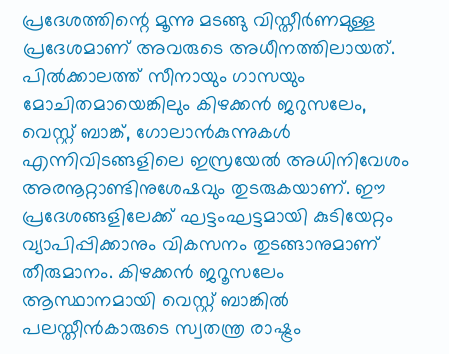പ്രദേശത്തിന്റെ മൂന്നു മടങ്ങു വിസ്തീര്‍ണമുള്ള പ്രദേശമാണ് അവരുടെ അധീനത്തിലായത്. പില്‍ക്കാലത്ത് സീനായും ഗാസയും മോചിതമായെങ്കിലും കിഴക്കന്‍ ജറുസലേം, വെസ്റ്റ് ബാങ്ക്, ഗോലാന്‍കുന്നുകള്‍ എന്നിവിടങ്ങളിലെ ഇസ്രയേല്‍ അധിനിവേശം അരനൂറ്റാണ്ടിനുശേഷവും തുടരുകയാണ്. ഈ പ്രദേശങ്ങളിലേക്ക് ഘട്ടംഘട്ടമായി കുടിയേറ്റം വ്യാപിപ്പിക്കാനും വികസനം തുടങ്ങാനുമാണ് തീരുമാനം. കിഴക്കന്‍ ജറൂസലേം ആസ്ഥാനമായി വെസ്റ്റ് ബാങ്കില്‍ പലസ്തീന്‍കാരുടെ സ്വതന്ത്ര രാഷ്ട്രം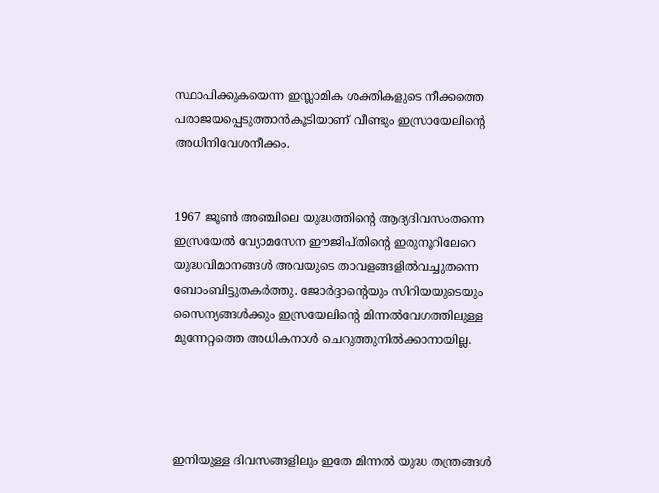സ്ഥാപിക്കുകയെന്ന ഇസ്ലാമിക ശക്തികളുടെ നീക്കത്തെ പരാജയപ്പെടുത്താന്‍കൂടിയാണ് വീണ്ടും ഇസ്രായേലിന്റെ അധിനിവേശനീക്കം.


1967 ജൂണ്‍ അഞ്ചിലെ യുദ്ധത്തിന്റെ ആദ്യദിവസംതന്നെ ഇസ്രയേല്‍ വ്യോമസേന ഈജിപ്തിന്റെ ഇരുനൂറിലേറെ യുദ്ധവിമാനങ്ങള്‍ അവയുടെ താവളങ്ങളില്‍വച്ചുതന്നെ ബോംബിട്ടുതകര്‍ത്തു. ജോര്‍ദ്ദാന്റെയും സിറിയയുടെയും സൈന്യങ്ങള്‍ക്കും ഇസ്രയേലിന്റെ മിന്നല്‍വേഗത്തിലുള്ള മുന്നേറ്റത്തെ അധികനാള്‍ ചെറുത്തുനില്‍ക്കാനായില്ല.




ഇനിയുള്ള ദിവസങ്ങളിലും ഇതേ മിന്നല്‍ യുദ്ധ തന്ത്രങ്ങള്‍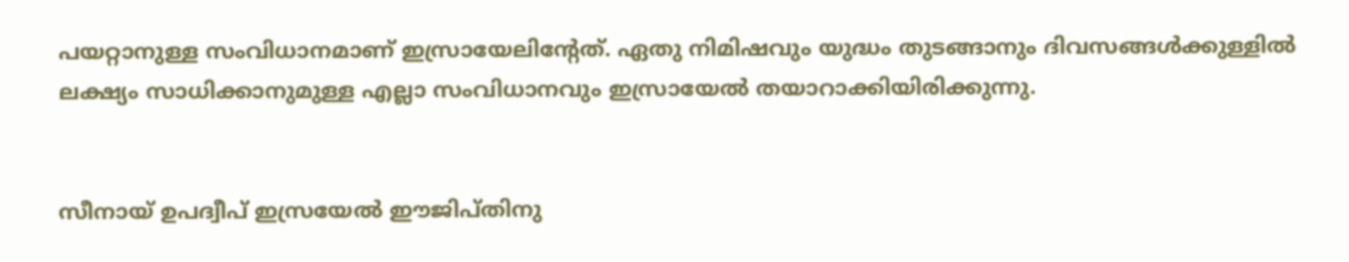പയറ്റാനുള്ള സംവിധാനമാണ് ഇസ്രായേലിന്റേത്. ഏതു നിമിഷവും യുദ്ധം തുടങ്ങാനും ദിവസങ്ങള്‍ക്കുള്ളില്‍ ലക്ഷ്യം സാധിക്കാനുമുള്ള എല്ലാ സംവിധാനവും ഇസ്രായേല്‍ തയാറാക്കിയിരിക്കുന്നു.


സീനായ് ഉപദ്വീപ് ഇസ്രയേല്‍ ഈജിപ്തിനു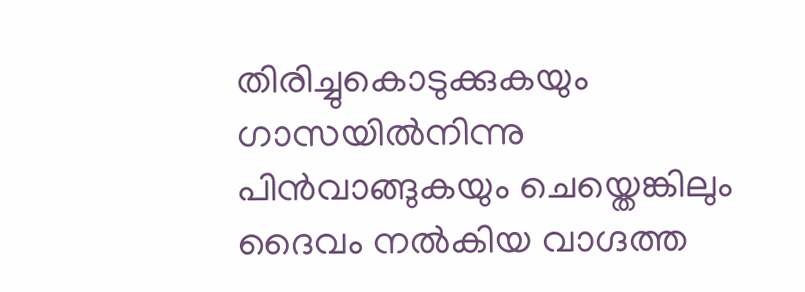തിരിച്ചുകൊടുക്കുകയും ഗാസയില്‍നിന്നു പിന്‍വാങ്ങുകയും ചെയ്തെങ്കിലും ദൈവം നല്‍കിയ വാഗ്ദത്ത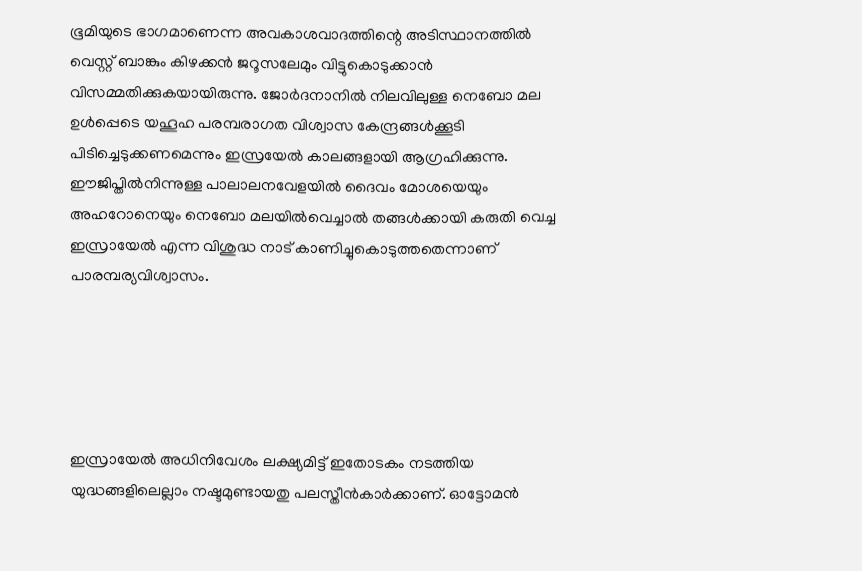ഭൂമിയുടെ ഭാഗമാണെന്ന അവകാശവാദത്തിന്റെ അടിസ്ഥാനത്തില്‍ വെസ്റ്റ് ബാങ്കും കിഴക്കന്‍ ജറൂസലേമും വിട്ടുകൊടുക്കാന്‍ വിസമ്മതിക്കുകയായിരുന്നു. ജോര്‍ദനാനില്‍ നിലവിലുള്ള നെബോ മല ഉള്‍പ്പെടെ യഹൂഹ പരമ്പരാഗത വിശ്വാസ കേന്ദ്രങ്ങള്‍ക്കൂടി പിടിച്ചെടുക്കണമെന്നും ഇസ്രയേല്‍ കാലങ്ങളായി ആഗ്രഹിക്കുന്നു. ഈജിപ്തില്‍നിന്നുള്ള പാലാലനവേളയില്‍ ദൈവം മോശയെയും അഹറോനെയും നെബോ മലയില്‍വെച്ചാല്‍ തങ്ങള്‍ക്കായി കരുതി വെച്ച ഇസ്രായേല്‍ എന്ന വിശുദ്ധ നാട് കാണിച്ചുകൊടുത്തതെന്നാണ് പാരമ്പര്യവിശ്വാസം.





ഇസ്രായേല്‍ അധിനിവേശം ലക്ഷ്യമിട്ട് ഇതോടകം നടത്തിയ യുദ്ധങ്ങളിലെല്ലാം നഷ്ടമുണ്ടായതു പലസ്തീന്‍കാര്‍ക്കാണ്. ഓട്ടോമന്‍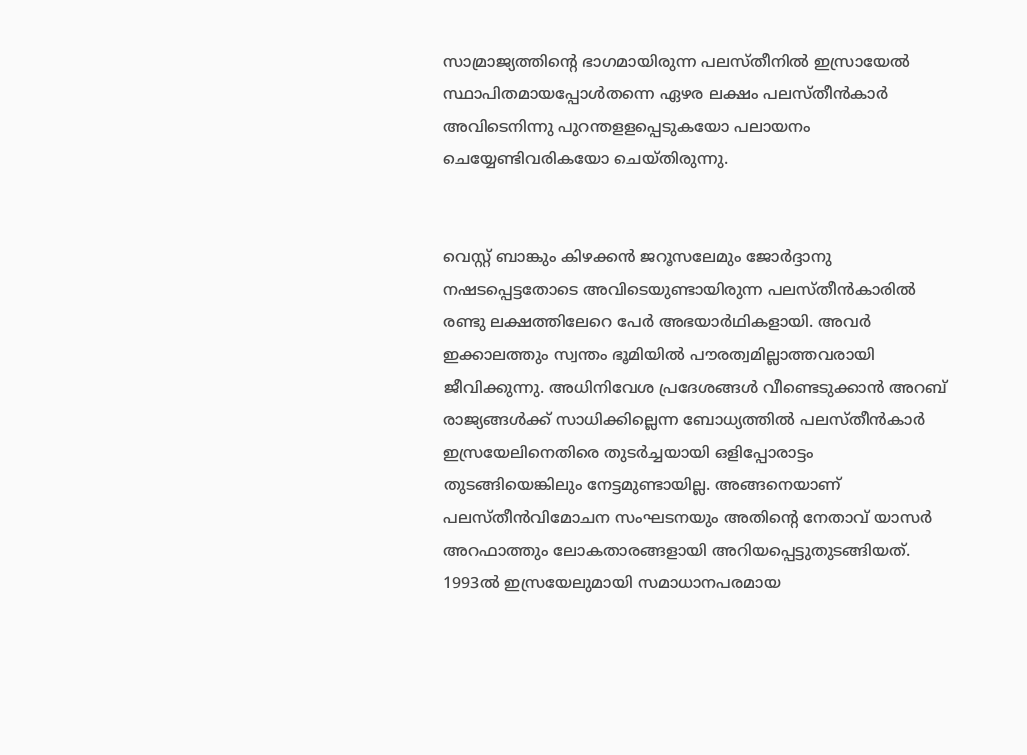സാമ്രാജ്യത്തിന്റെ ഭാഗമായിരുന്ന പലസ്തീനില്‍ ഇസ്രായേല്‍ സ്ഥാപിതമായപ്പോള്‍തന്നെ ഏഴര ലക്ഷം പലസ്തീന്‍കാര്‍ അവിടെനിന്നു പുറന്തളളപ്പെടുകയോ പലായനം ചെയ്യേണ്ടിവരികയോ ചെയ്തിരുന്നു.


വെസ്റ്റ് ബാങ്കും കിഴക്കന്‍ ജറൂസലേമും ജോര്‍ദ്ദാനു നഷടപ്പെട്ടതോടെ അവിടെയുണ്ടായിരുന്ന പലസ്തീന്‍കാരില്‍ രണ്ടു ലക്ഷത്തിലേറെ പേര്‍ അഭയാര്‍ഥികളായി. അവര്‍ ഇക്കാലത്തും സ്വന്തം ഭൂമിയില്‍ പൗരത്വമില്ലാത്തവരായി ജീവിക്കുന്നു. അധിനിവേശ പ്രദേശങ്ങള്‍ വീണ്ടെടുക്കാന്‍ അറബ് രാജ്യങ്ങള്‍ക്ക് സാധിക്കില്ലെന്ന ബോധ്യത്തില്‍ പലസ്തീന്‍കാര്‍ ഇസ്രയേലിനെതിരെ തുടര്‍ച്ചയായി ഒളിപ്പോരാട്ടം തുടങ്ങിയെങ്കിലും നേട്ടമുണ്ടായില്ല. അങ്ങനെയാണ് പലസ്തീന്‍വിമോചന സംഘടനയും അതിന്റെ നേതാവ് യാസര്‍ അറഫാത്തും ലോകതാരങ്ങളായി അറിയപ്പെട്ടുതുടങ്ങിയത്. 1993ല്‍ ഇസ്രയേലുമായി സമാധാനപരമായ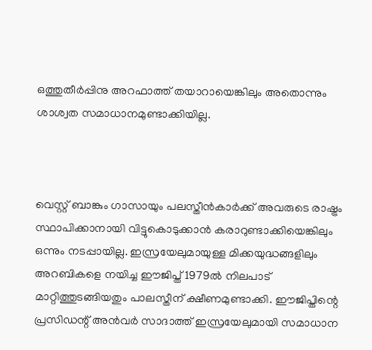ഒത്തുതീര്‍പ്പിനു അറഫാത്ത് തയാറായെങ്കിലും അതൊന്നും ശാശ്വത സമാധാനമുണ്ടാക്കിയില്ല.



വെസ്റ്റ് ബാങ്കും ഗാസായും പലസ്തീന്‍കാര്‍ക്ക് അവരുടെ രാഷ്ട്രം സ്ഥാപിക്കാനായി വിട്ടുകൊടുക്കാന്‍ കരാറുണ്ടാക്കിയെങ്കിലും ഒന്നും നടപ്പായില്ല. ഇസ്രയേലുമായുള്ള മിക്കയുദ്ധങ്ങളിലും അറബികളെ നയിച്ച ഈജിപ്ത് 1979ല്‍ നിലപാട് മാറ്റിത്തുടങ്ങിയതും പാലസ്തീന് ക്ഷീണമുണ്ടാക്കി. ഈജിപ്തിന്റെ പ്രസിഡന്റ് അന്‍വര്‍ സാദാത്ത് ഇസ്രയേലുമായി സമാധാന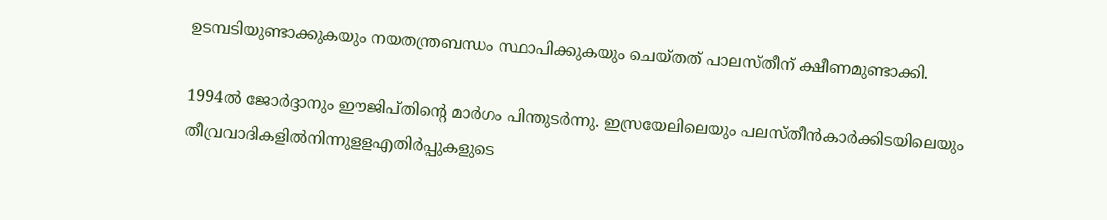ഉടമ്പടിയുണ്ടാക്കുകയും നയതന്ത്രബന്ധം സ്ഥാപിക്കുകയും ചെയ്തത് പാലസ്തീന് ക്ഷീണമുണ്ടാക്കി.

1994ല്‍ ജോര്‍ദ്ദാനും ഈജിപ്തിന്റെ മാര്‍ഗം പിന്തുടര്‍ന്നു. ഇസ്രയേലിലെയും പലസ്തീന്‍കാര്‍ക്കിടയിലെയും തീവ്രവാദികളില്‍നിന്നുളളഎതിര്‍പ്പുകളുടെ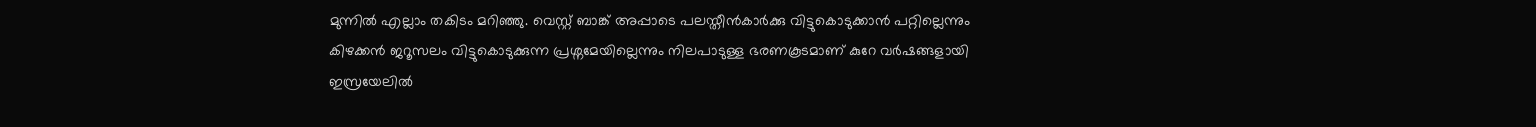മുന്നില്‍ എല്ലാം തകിടം മറിഞ്ഞു. വെസ്റ്റ് ബാങ്ക് അപ്പാടെ പലസ്തീന്‍കാര്‍ക്കു വിട്ടുകൊടുക്കാന്‍ പറ്റില്ലെന്നും കിഴക്കന്‍ ജറൂസലം വിട്ടുകൊടുക്കുന്ന പ്രശ്നമേയില്ലെന്നും നിലപാടുള്ള ഭരണകൂടമാണ് കുറേ വര്‍ഷങ്ങളായി ഇസ്രയേലില്‍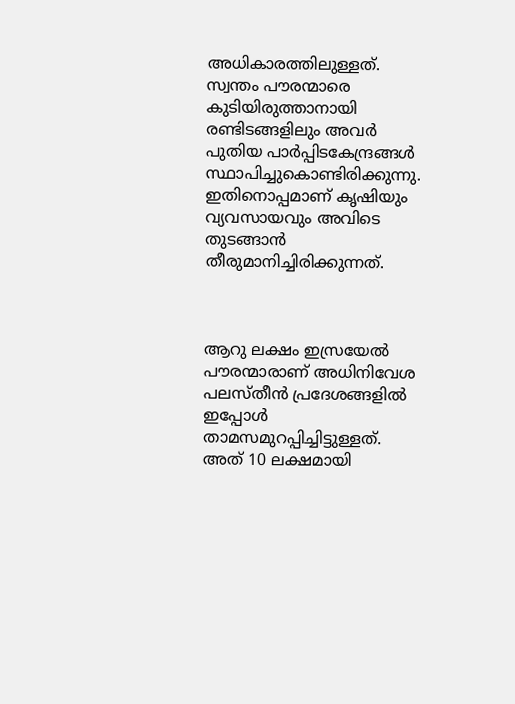അധികാരത്തിലുള്ളത്. സ്വന്തം പൗരന്മാരെ കുടിയിരുത്താനായി രണ്ടിടങ്ങളിലും അവര്‍ പുതിയ പാര്‍പ്പിടകേന്ദ്രങ്ങള്‍ സ്ഥാപിച്ചുകൊണ്ടിരിക്കുന്നു. ഇതിനൊപ്പമാണ് കൃഷിയും വ്യവസായവും അവിടെ തുടങ്ങാന്‍ തീരുമാനിച്ചിരിക്കുന്നത്.



ആറു ലക്ഷം ഇസ്രയേല്‍ പൗരന്മാരാണ് അധിനിവേശ പലസ്തീന്‍ പ്രദേശങ്ങളില്‍ ഇപ്പോള്‍ താമസമുറപ്പിച്ചിട്ടുള്ളത്. അത് 10 ലക്ഷമായി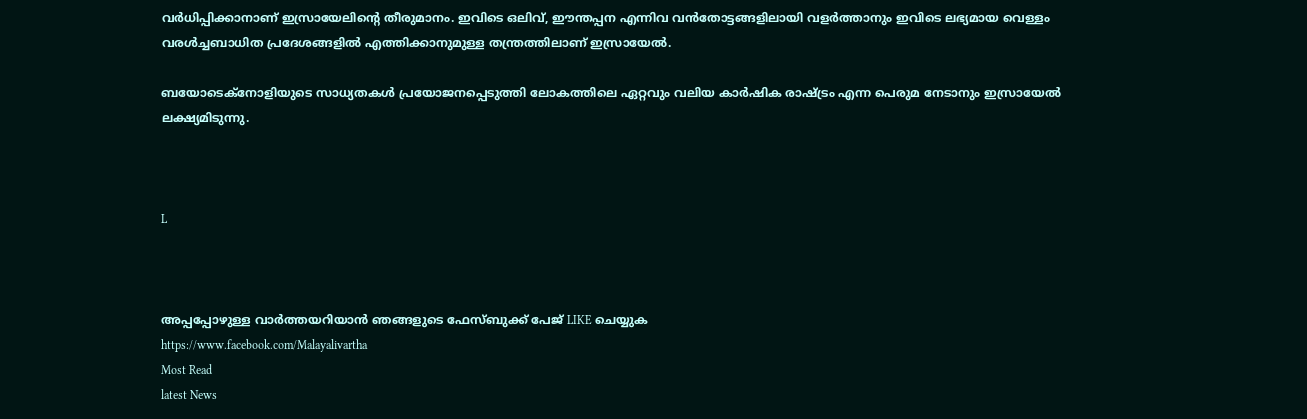വര്‍ധിപ്പിക്കാനാണ് ഇസ്രായേലിന്റെ തീരുമാനം. ഇവിടെ ഒലിവ്, ഈന്തപ്പന എന്നിവ വന്‍തോട്ടങ്ങളിലായി വളര്‍ത്താനും ഇവിടെ ലഭ്യമായ വെള്ളം വരള്‍ച്ചബാധിത പ്രദേശങ്ങളില്‍ എത്തിക്കാനുമുള്ള തന്ത്രത്തിലാണ് ഇസ്രായേല്‍.

ബയോടെക്നോളിയുടെ സാധ്യതകള്‍ പ്രയോജനപ്പെടുത്തി ലോകത്തിലെ ഏറ്റവും വലിയ കാര്‍ഷിക രാഷ്ട്രം എന്ന പെരുമ നേടാനും ഇസ്രായേല്‍ ലക്ഷ്യമിടുന്നു.



L



അപ്പപ്പോഴുള്ള വാര്‍ത്തയറിയാന്‍ ഞങ്ങളുടെ ഫേസ്‌ബുക്ക്‌ പേജ് LIKE ചെയ്യുക
https://www.facebook.com/Malayalivartha
Most Read
latest News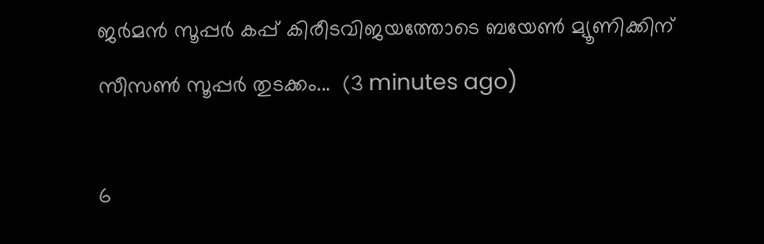ജർമൻ സൂപ്പർ കപ്പ് കിരീടവിജയത്തോടെ ബയേൺ മ്യൂണിക്കിന് സീസൺ സൂപ്പർ തുടക്കം...  (3 minutes ago)

6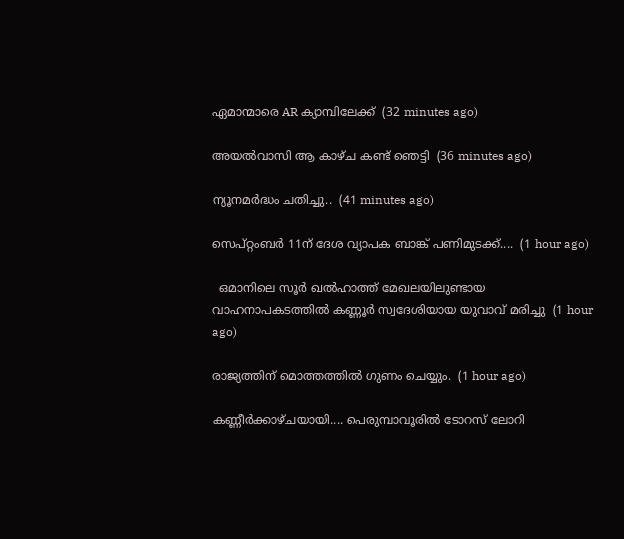ഏമാന്മാരെ AR ക്യാമ്പിലേക്ക്  (32 minutes ago)

അയൽവാസി ആ കാഴ്ച കണ്ട് ഞെട്ടി  (36 minutes ago)

ന്യൂനമർദ്ധം ചതിച്ചു..  (41 minutes ago)

സെപ്റ്റംബര്‍ 11ന് ദേശ വ്യാപക ബാങ്ക് പണിമുടക്ക്....  (1 hour ago)

  ഒമാനിലെ സൂർ ഖൽഹാത്ത് മേഖലയിലുണ്ടായ വാഹനാപകടത്തിൽ കണ്ണൂർ സ്വദേശിയായ യുവാവ് മരിച്ചു  (1 hour ago)

രാജ്യത്തിന് മൊത്തത്തിൽ ഗുണം ചെയ്യും.  (1 hour ago)

കണ്ണീർക്കാഴ്ചയായി.... പെരുമ്പാവൂരിൽ ടോറസ് ലോറി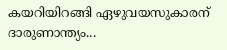കയറിയിറങ്ങി ഏഴുവയസുകാരന് ദാരുണാന്ത്യം...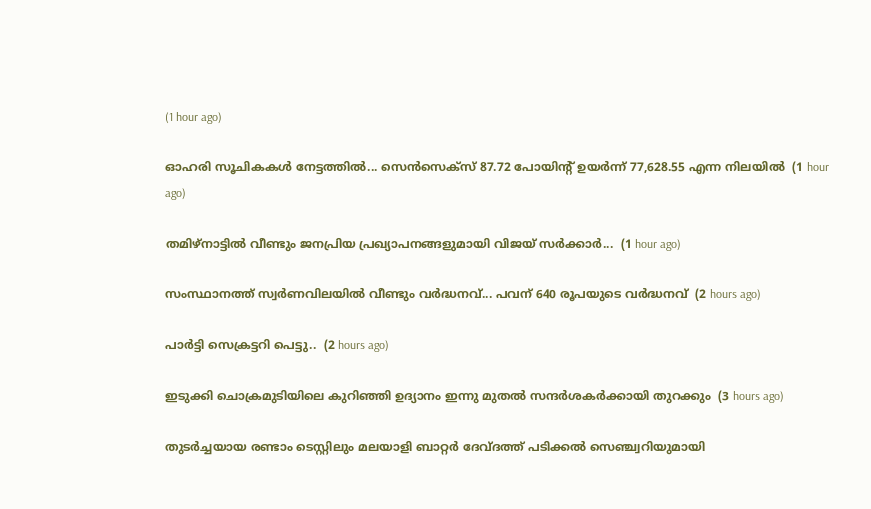(1 hour ago)

ഓഹരി സൂചികകൾ നേട്ടത്തിൽ... സെൻസെക്സ് 87.72 പോയിന്റ് ഉയർന്ന് 77,628.55 എന്ന നിലയിൽ  (1 hour ago)

തമിഴ്‌നാട്ടില്‍ വീണ്ടും ജനപ്രിയ പ്രഖ്യാപനങ്ങളുമായി വിജയ് സര്‍ക്കാര്‍...  (1 hour ago)

സംസ്ഥാനത്ത് സ്വർണവിലയിൽ വീണ്ടും വർദ്ധനവ്... പവന് 640 രൂപയുടെ വർദ്ധനവ്  (2 hours ago)

പാർട്ടി സെക്രട്ടറി പെട്ടു..  (2 hours ago)

ഇടുക്കി ചൊക്രമുടിയിലെ കുറിഞ്ഞി ഉദ്യാനം ഇന്നു മുതൽ സന്ദർശകർക്കായി തുറക്കും  (3 hours ago)

തുടർച്ചയായ രണ്ടാം ടെസ്റ്റിലും മലയാളി ബാറ്റർ ദേവ്ദത്ത് പടിക്കൽ സെഞ്ച്വറിയുമായി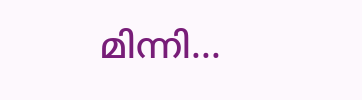മിന്നി...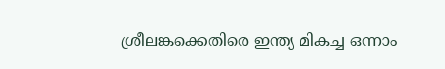ശ്രീലങ്കക്കെതിരെ ഇന്ത്യ മികച്ച ഒന്നാം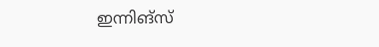ഇന്നിങ്സ്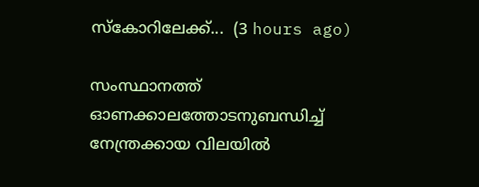സ്കോറിലേക്ക്...  (3 hours ago)

സംസ്ഥാനത്ത് ഓണക്കാലത്തോടനുബന്ധിച്ച് നേന്ത്രക്കായ വിലയില്‍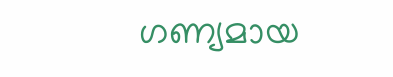ഗണ്യമായ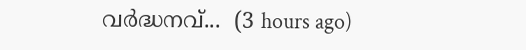വര്‍ദ്ധനവ്...  (3 hours ago)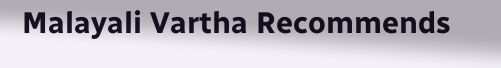Malayali Vartha Recommends